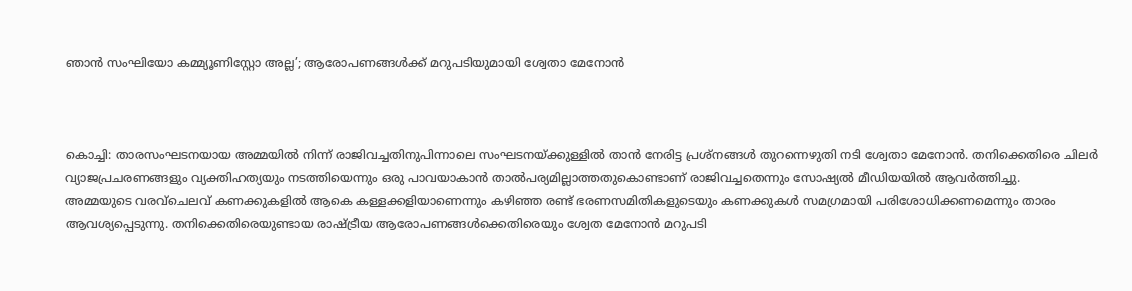ഞാന്‍ സംഘിയോ കമ്മ്യൂണിസ്റ്റോ അല്ല’; ആരോപണങ്ങള്‍ക്ക് മറുപടിയുമായി ശ്വേതാ മേനോന്‍



കൊച്ചി: താരസംഘടനയായ അമ്മയില്‍ നിന്ന് രാജിവച്ചതിനുപിന്നാലെ സംഘടനയ്ക്കുള്ളില്‍ താന്‍ നേരിട്ട പ്രശ്നങ്ങള്‍ തുറന്നെഴുതി നടി ശ്വേതാ മേനോന്‍. തനിക്കെതിരെ ചിലര്‍ വ്യാജപ്രചരണങ്ങളും വ്യക്തിഹത്യയും നടത്തിയെന്നും ഒരു പാവയാകാന്‍ താല്‍പര്യമില്ലാത്തതുകൊണ്ടാണ് രാജിവച്ചതെന്നും സോഷ്യല്‍ മീഡിയയില്‍ ആവര്‍ത്തിച്ചു.
അമ്മയുടെ വരവ്‌ചെലവ് കണക്കുകളില്‍ ആകെ കള്ളക്കളിയാണെന്നും കഴിഞ്ഞ രണ്ട് ഭരണസമിതികളുടെയും കണക്കുകള്‍ സമഗ്രമായി പരിശോധിക്കണമെന്നും താരം ആവശ്യപ്പെടുന്നു. തനിക്കെതിരെയുണ്ടായ രാഷ്ട്രീയ ആരോപണങ്ങള്‍ക്കെതിരെയും ശ്വേത മേനോന്‍ മറുപടി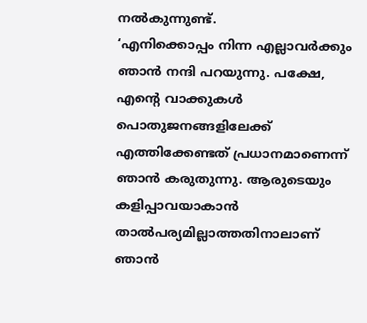നല്‍കുന്നുണ്ട്.
‘എനിക്കൊപ്പം നിന്ന എല്ലാവര്‍ക്കും ഞാന്‍ നന്ദി പറയുന്നു. പക്ഷേ, എന്റെ വാക്കുകള്‍ പൊതുജനങ്ങളിലേക്ക് എത്തിക്കേണ്ടത് പ്രധാനമാണെന്ന് ഞാന്‍ കരുതുന്നു. ആരുടെയും കളിപ്പാവയാകാന്‍ താല്‍പര്യമില്ലാത്തതിനാലാണ് ഞാന്‍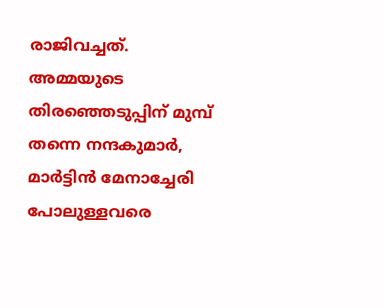രാജിവച്ചത്. അമ്മയുടെ തിരഞ്ഞെടുപ്പിന് മുമ്പ് തന്നെ നന്ദകുമാര്‍, മാര്‍ട്ടിന്‍ മേനാച്ചേരി പോലുള്ളവരെ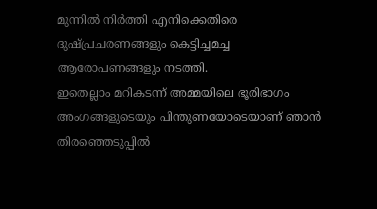മുന്നില്‍ നിര്‍ത്തി എനിക്കെതിരെ ദുഷ്പ്രചരണങ്ങളും കെട്ടിച്ചമച്ച ആരോപണങ്ങളും നടത്തി.
ഇതെല്ലാം മറികടന്ന് അമ്മയിലെ ഭൂരിഭാഗം അംഗങ്ങളുടെയും പിന്തുണയോടെയാണ് ഞാന്‍ തിരഞ്ഞെടുപ്പില്‍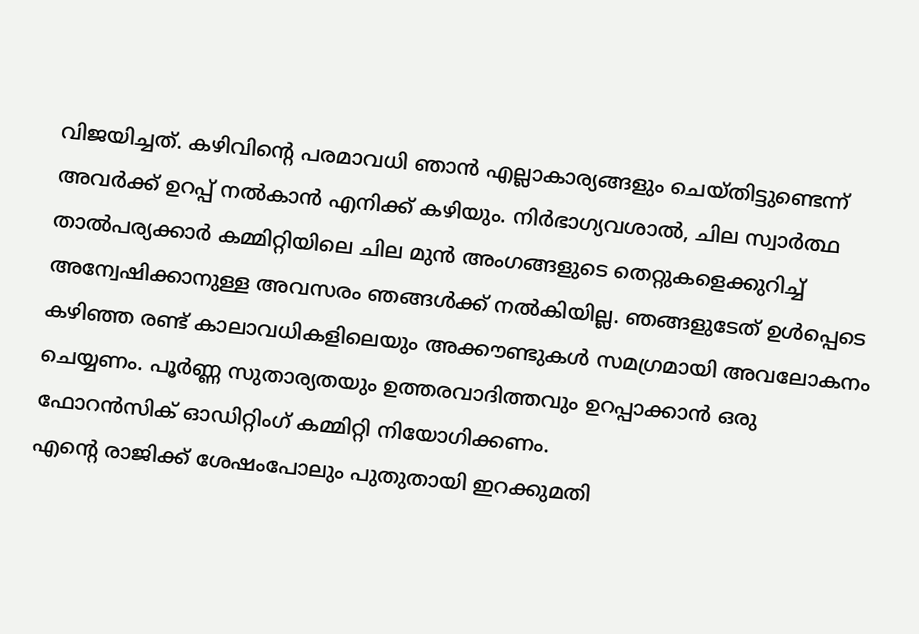വിജയിച്ചത്. കഴിവിന്റെ പരമാവധി ഞാന്‍ എല്ലാകാര്യങ്ങളും ചെയ്തിട്ടുണ്ടെന്ന് അവര്‍ക്ക് ഉറപ്പ് നല്‍കാന്‍ എനിക്ക് കഴിയും. നിര്‍ഭാഗ്യവശാല്‍, ചില സ്വാര്‍ത്ഥ താല്‍പര്യക്കാര്‍ കമ്മിറ്റിയിലെ ചില മുന്‍ അംഗങ്ങളുടെ തെറ്റുകളെക്കുറിച്ച് അന്വേഷിക്കാനുള്ള അവസരം ഞങ്ങള്‍ക്ക് നല്‍കിയില്ല. ഞങ്ങളുടേത് ഉള്‍പ്പെടെ കഴിഞ്ഞ രണ്ട് കാലാവധികളിലെയും അക്കൗണ്ടുകള്‍ സമഗ്രമായി അവലോകനം ചെയ്യണം. പൂര്‍ണ്ണ സുതാര്യതയും ഉത്തരവാദിത്തവും ഉറപ്പാക്കാന്‍ ഒരു ഫോറന്‍സിക് ഓഡിറ്റിംഗ് കമ്മിറ്റി നിയോഗിക്കണം.
എന്റെ രാജിക്ക് ശേഷംപോലും പുതുതായി ഇറക്കുമതി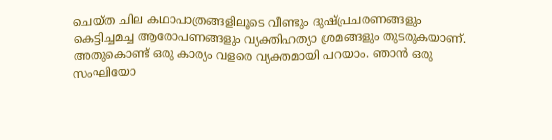ചെയ്ത ചില കഥാപാത്രങ്ങളിലൂടെ വീണ്ടും ദുഷ്പ്രചരണങ്ങളും കെട്ടിച്ചമച്ച ആരോപണങ്ങളും വ്യക്തിഹത്യാ ശ്രമങ്ങളും തുടരുകയാണ്. അതുകൊണ്ട് ഒരു കാര്യം വളരെ വ്യക്തമായി പറയാം. ഞാന്‍ ഒരു സംഘിയോ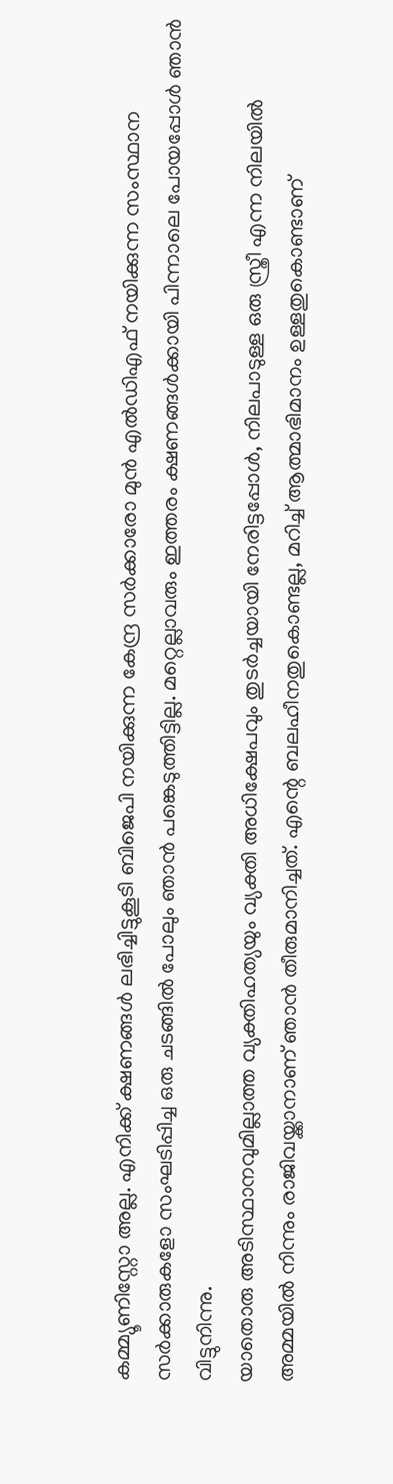കമ്മ്യൂണിസ്റ്റോ അല്ല. എനിക്ക് ക്ഷണങ്ങള്‍ ലഭിച്ചിട്ടുകൂടി ബിജെപി നയിക്കുന്ന കേന്ദ്ര സര്‍ക്കാരോ മുന്‍ എല്‍ഡിഎഫ് നയിക്കുന്ന സംസ്ഥാന സര്‍ക്കാരുകളോ സംഘടിപ്പിച്ച ഒരു ചടങ്ങില്‍ പോലും ഞാന്‍ പങ്കെടുത്തിട്ടില്ല. മറ്റെല്ലാവരും ഇത്തരം ക്ഷണങ്ങള്‍ക്കായി പിന്നാലെ പോയപ്പോള്‍ ഞാന്‍ വിട്ടുനിന്നു.
യാതൊരു അടിസ്ഥാനവുമില്ലാത്ത വ്യക്തിഹത്യയും വ്യക്തി അധിക്ഷേപവും തുടര്‍ച്ചയായി നേരിട്ടപ്പോള്‍, നിലപാടുള്ള ഒരു സ്ത്രീ എന്ന നിലയില്‍ അമ്മയില്‍ നിന്നും രാജിവയ്ക്കാനാണ് ഞാന്‍ തീരുമാനിച്ചത്. എന്റെ ബലഹീനതുകൊണ്ടല്ല, മറിച്ച് ആത്മാഭിമാനം ഉള്ളതുകൊണ്ടാണ്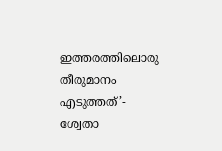ഇത്തരത്തിലൊരു തീരുമാനം എടുത്തത്’- ശ്വേതാ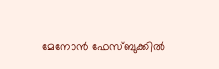മേനോന്‍ ഫേസ്ബുക്കില്‍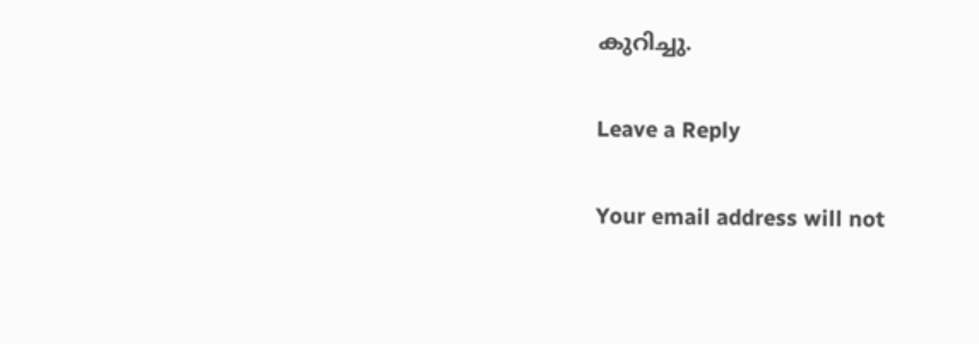കുറിച്ചു.

Leave a Reply

Your email address will not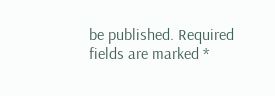be published. Required fields are marked *